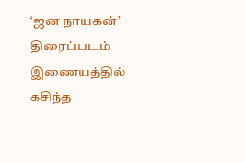‘ஜன நாயகன்’ திரைப்படம் இணையத்தில் கசிந்த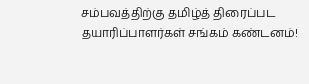சம்பவத்திற்கு தமிழ்த் திரைப்பட தயாரிப்பாளர்கள் சங்கம் கண்டனம்!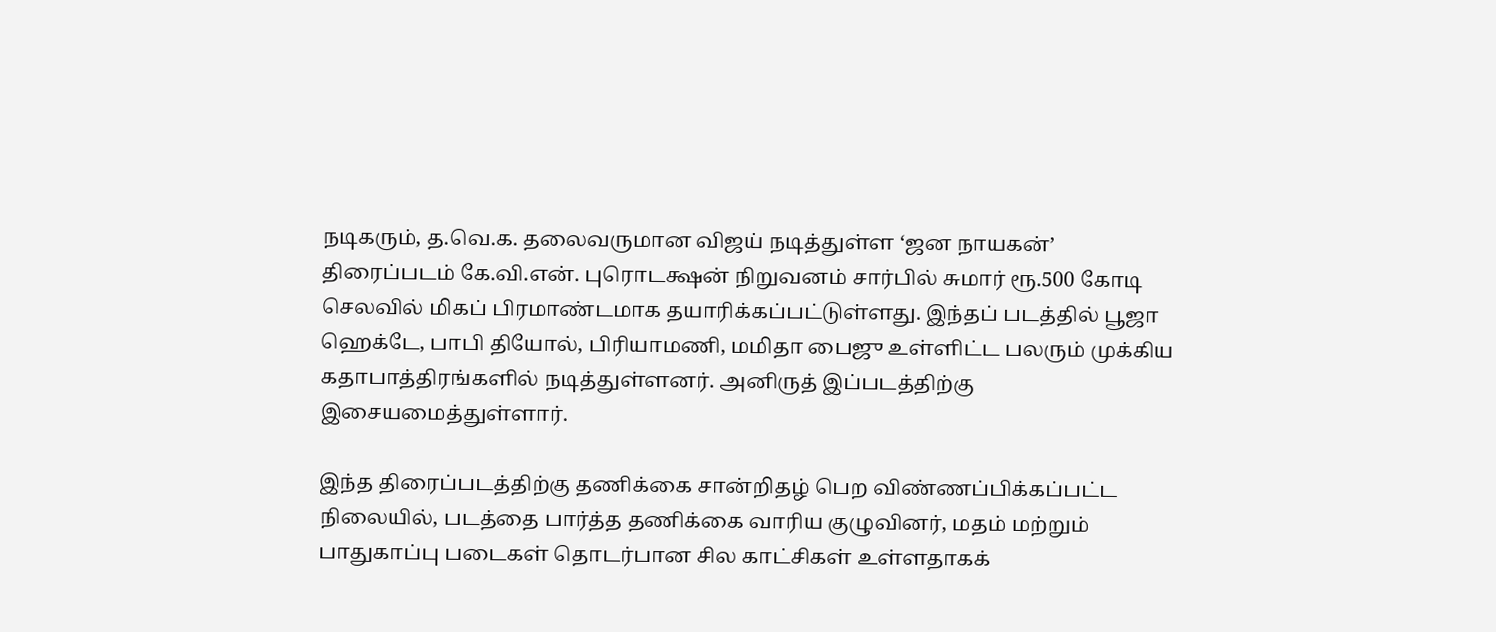நடிகரும், த.வெ.க. தலைவருமான விஜய் நடித்துள்ள ‘ஜன நாயகன்’ திரைப்படம் கே.வி.என். புரொடக்ஷன் நிறுவனம் சார்பில் சுமார் ரூ.500 கோடி செலவில் மிகப் பிரமாண்டமாக தயாரிக்கப்பட்டுள்ளது. இந்தப் படத்தில் பூஜா ஹெக்டே, பாபி தியோல், பிரியாமணி, மமிதா பைஜு உள்ளிட்ட பலரும் முக்கிய கதாபாத்திரங்களில் நடித்துள்ளனர். அனிருத் இப்படத்திற்கு இசையமைத்துள்ளார்.

இந்த திரைப்படத்திற்கு தணிக்கை சான்றிதழ் பெற விண்ணப்பிக்கப்பட்ட நிலையில், படத்தை பார்த்த தணிக்கை வாரிய குழுவினர், மதம் மற்றும் பாதுகாப்பு படைகள் தொடர்பான சில காட்சிகள் உள்ளதாகக்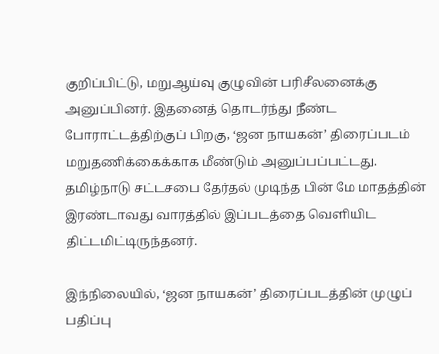குறிப்பிட்டு, மறுஆய்வு குழுவின் பரிசீலனைக்கு அனுப்பினர். இதனைத் தொடர்ந்து நீண்ட போராட்டத்திற்குப் பிறகு, ‘ஜன நாயகன்’ திரைப்படம் மறுதணிக்கைக்காக மீண்டும் அனுப்பப்பட்டது. தமிழ்நாடு சட்டசபை தேர்தல் முடிந்த பின் மே மாதத்தின் இரண்டாவது வாரத்தில் இப்படத்தை வெளியிட திட்டமிட்டிருந்தனர்.

இந்நிலையில், ‘ஜன நாயகன்’ திரைப்படத்தின் முழுப் பதிப்பு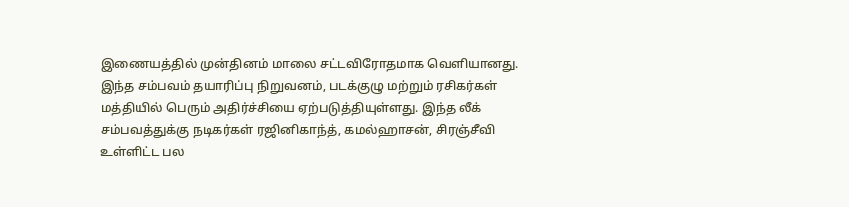இணையத்தில் முன்தினம் மாலை சட்டவிரோதமாக வெளியானது. இந்த சம்பவம் தயாரிப்பு நிறுவனம், படக்குழு மற்றும் ரசிகர்கள் மத்தியில் பெரும் அதிர்ச்சியை ஏற்படுத்தியுள்ளது. இந்த லீக் சம்பவத்துக்கு நடிகர்கள் ரஜினிகாந்த், கமல்ஹாசன், சிரஞ்சீவி உள்ளிட்ட பல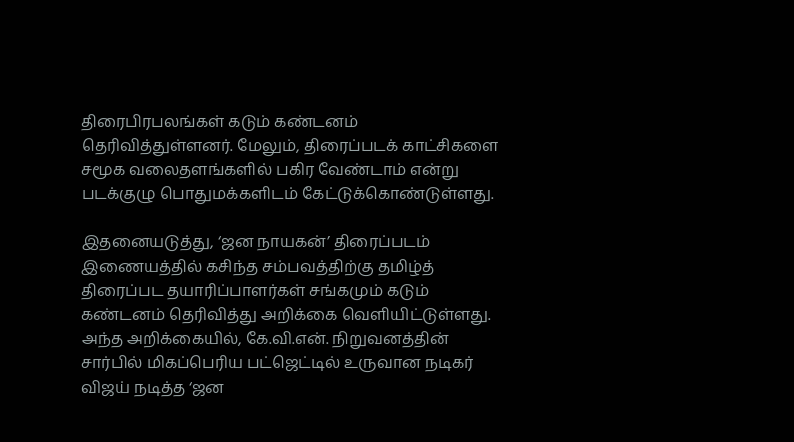திரைபிரபலங்கள் கடும் கண்டனம் தெரிவித்துள்ளனர். மேலும், திரைப்படக் காட்சிகளை சமூக வலைதளங்களில் பகிர வேண்டாம் என்று படக்குழு பொதுமக்களிடம் கேட்டுக்கொண்டுள்ளது.

இதனையடுத்து, ‘ஜன நாயகன்’ திரைப்படம் இணையத்தில் கசிந்த சம்பவத்திற்கு தமிழ்த் திரைப்பட தயாரிப்பாளர்கள் சங்கமும் கடும் கண்டனம் தெரிவித்து அறிக்கை வெளியிட்டுள்ளது. அந்த அறிக்கையில், கே.வி.என். நிறுவனத்தின் சார்பில் மிகப்பெரிய பட்ஜெட்டில் உருவான நடிகர் விஜய் நடித்த ‘ஜன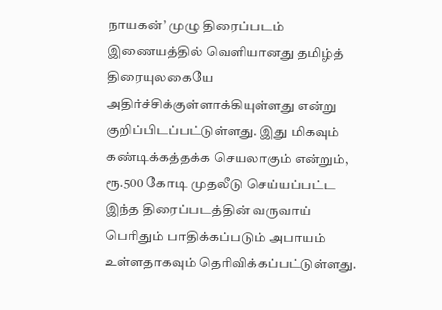நாயகன்’ முழு திரைப்படம் இணையத்தில் வெளியானது தமிழ்த் திரையுலகையே அதிர்ச்சிக்குள்ளாக்கியுள்ளது என்று குறிப்பிடப்பட்டுள்ளது. இது மிகவும் கண்டிக்கத்தக்க செயலாகும் என்றும், ரூ.500 கோடி முதலீடு செய்யப்பட்ட இந்த திரைப்படத்தின் வருவாய் பெரிதும் பாதிக்கப்படும் அபாயம் உள்ளதாகவும் தெரிவிக்கப்பட்டுள்ளது.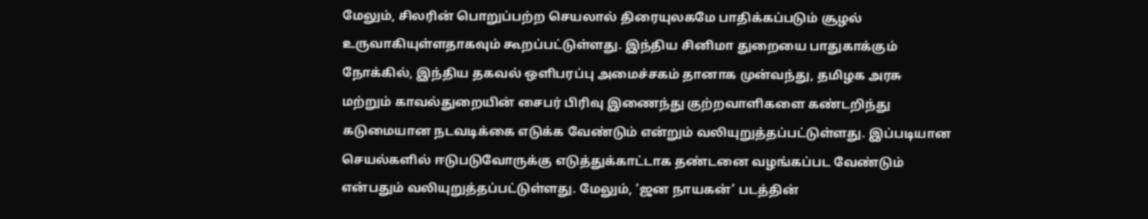மேலும், சிலரின் பொறுப்பற்ற செயலால் திரையுலகமே பாதிக்கப்படும் சூழல் உருவாகியுள்ளதாகவும் கூறப்பட்டுள்ளது. இந்திய சினிமா துறையை பாதுகாக்கும் நோக்கில், இந்திய தகவல் ஒளிபரப்பு அமைச்சகம் தானாக முன்வந்து, தமிழக அரசு மற்றும் காவல்துறையின் சைபர் பிரிவு இணைந்து குற்றவாளிகளை கண்டறிந்து கடுமையான நடவடிக்கை எடுக்க வேண்டும் என்றும் வலியுறுத்தப்பட்டுள்ளது. இப்படியான செயல்களில் ஈடுபடுவோருக்கு எடுத்துக்காட்டாக தண்டனை வழங்கப்பட வேண்டும் என்பதும் வலியுறுத்தப்பட்டுள்ளது. மேலும், ‘ஜன நாயகன்’ படத்தின்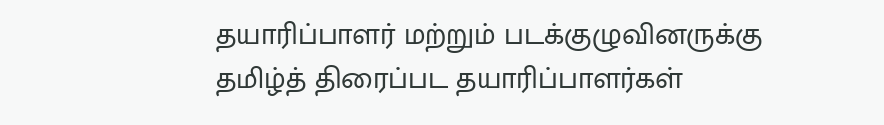தயாரிப்பாளர் மற்றும் படக்குழுவினருக்கு தமிழ்த் திரைப்பட தயாரிப்பாளர்கள்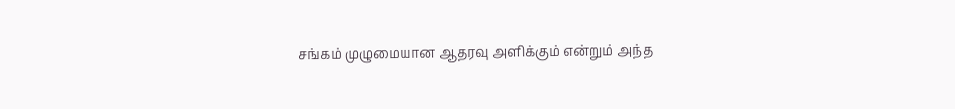சங்கம் முழுமையான ஆதரவு அளிக்கும் என்றும் அந்த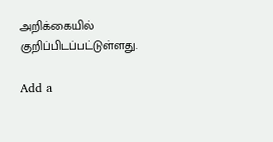அறிக்கையில் குறிப்பிடப்பட்டுள்ளது.

Add a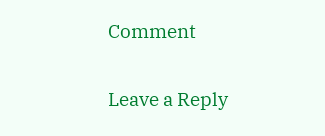Comment

Leave a Reply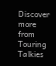Discover more from Touring Talkies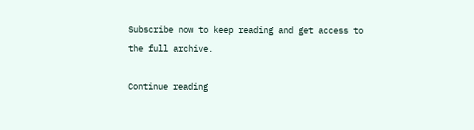Subscribe now to keep reading and get access to the full archive.

Continue reading